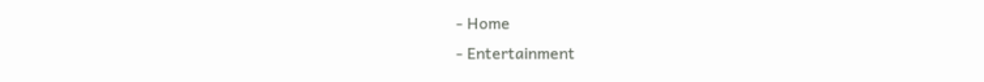- Home
- Entertainment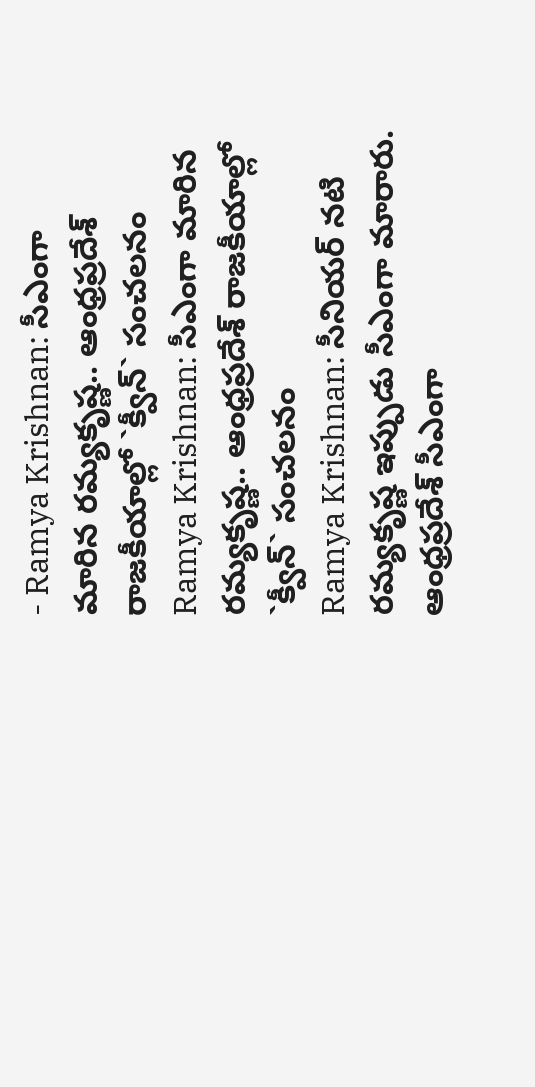- Ramya Krishnan: సీఎంగా మారిన రమ్యకృష్ణ.. ఆంధ్రప్రదేశ్ రాజకీయాల్లో `క్వీన్` సంచలనం
Ramya Krishnan: సీఎంగా మారిన రమ్యకృష్ణ.. ఆంధ్రప్రదేశ్ రాజకీయాల్లో `క్వీన్` సంచలనం
Ramya Krishnan: సీనియర్ నటి రమ్యకృష్ణ ఇప్పుడు సీఎంగా మారారు. ఆంధ్రప్రదేశ్ సీఎంగా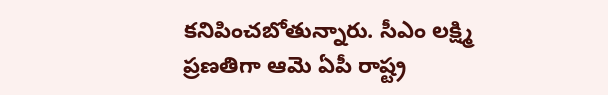కనిపించబోతున్నారు. సీఎం లక్ష్మి ప్రణతిగా ఆమె ఏపీ రాష్ట్ర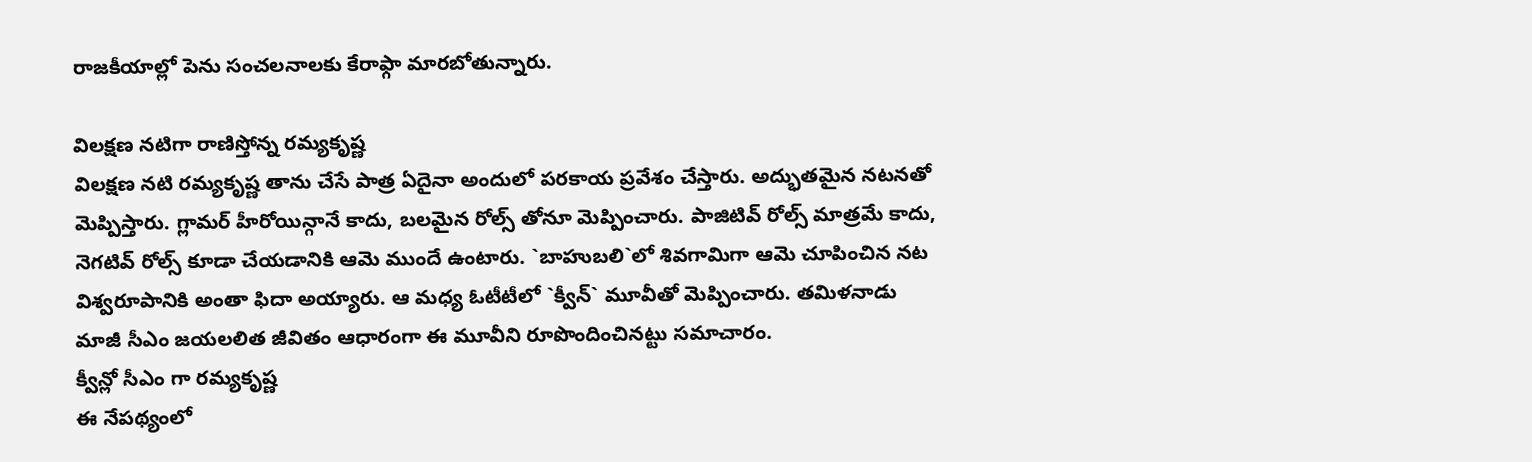రాజకీయాల్లో పెను సంచలనాలకు కేరాఫ్గా మారబోతున్నారు.

విలక్షణ నటిగా రాణిస్తోన్న రమ్యకృష్ణ
విలక్షణ నటి రమ్యకృష్ణ తాను చేసే పాత్ర ఏదైనా అందులో పరకాయ ప్రవేశం చేస్తారు. అద్భుతమైన నటనతో మెప్పిస్తారు. గ్లామర్ హీరోయిన్గానే కాదు, బలమైన రోల్స్ తోనూ మెప్పించారు. పాజిటివ్ రోల్స్ మాత్రమే కాదు, నెగటివ్ రోల్స్ కూడా చేయడానికి ఆమె ముందే ఉంటారు. `బాహుబలి`లో శివగామిగా ఆమె చూపించిన నట విశ్వరూపానికి అంతా ఫిదా అయ్యారు. ఆ మధ్య ఓటీటీలో `క్వీన్` మూవీతో మెప్పించారు. తమిళనాడు మాజీ సీఎం జయలలిత జీవితం ఆధారంగా ఈ మూవీని రూపొందించినట్టు సమాచారం.
క్వీన్లో సీఎం గా రమ్యకృష్ణ
ఈ నేపథ్యంలో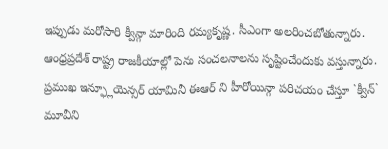ఇప్పుడు మరోసారి క్వీన్గా మారింది రమ్యకృష్ణ. సీఎంగా అలరించబోతున్నారు. ఆంధ్రప్రదేశ్ రాష్ట్ర రాజకీయాల్లో పెను సంచలనాలను సృష్టించేందుకు వస్తున్నారు. ప్రముఖ ఇన్ఫ్లూయెన్సర్ యామినీ ఈఆర్ ని హీరోయిన్గా పరిచయం చేస్తూ `క్వీన్` మూవీని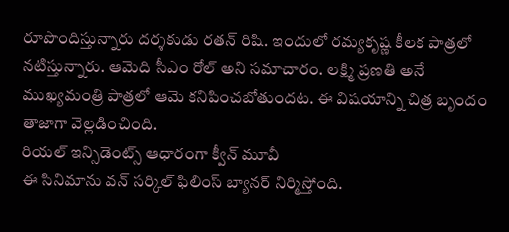రూపొందిస్తున్నారు దర్శకుడు రతన్ రిషి. ఇందులో రమ్యకృష్ణ కీలక పాత్రలో నటిస్తున్నారు. ఆమెది సీఎం రోల్ అని సమాచారం. లక్ష్మి ప్రణతి అనే ముఖ్యమంత్రి పాత్రలో ఆమె కనిపించబోతుందట. ఈ విషయాన్ని చిత్ర బృందం తాజాగా వెల్లడించింది.
రియల్ ఇన్సిడెంట్స్ ఆధారంగా క్వీన్ మూవీ
ఈ సినిమాను వన్ సర్కిల్ ఫిలింస్ బ్యానర్ నిర్మిస్తోంది.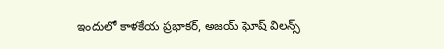ఇందులో కాళకేయ ప్రభాకర్, అజయ్ ఘోష్ విలన్స్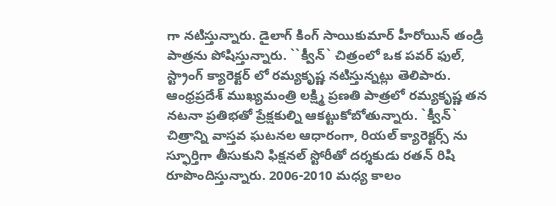గా నటిస్తున్నారు. డైలాగ్ కింగ్ సాయికుమార్ హీరోయిన్ తండ్రి పాత్రను పోషిస్తున్నారు. ``క్వీన్` చిత్రంలో ఒక పవర్ ఫుల్, స్ట్రాంగ్ క్యారెక్టర్ లో రమ్యకృష్ణ నటిస్తున్నట్లు తెలిపారు. ఆంధ్రప్రదేశ్ ముఖ్యమంత్రి లక్ష్మి ప్రణతి పాత్రలో రమ్యకృష్ణ తన నటనా ప్రతిభతో ప్రేక్షకుల్ని ఆకట్టుకోబోతున్నారు. `క్వీన్` చిత్రాన్ని వాస్తవ ఘటనల ఆధారంగా, రియల్ క్యారెక్టర్స్ ను స్ఫూర్తిగా తీసుకుని ఫిక్షనల్ స్టోరీతో దర్శకుడు రతన్ రిషి రూపొందిస్తున్నారు. 2006-2010 మధ్య కాలం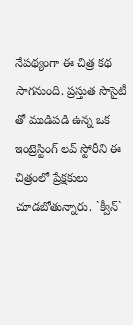నేపథ్యంగా ఈ చిత్ర కథ సాగనుంది. ప్రస్తుత సొసైటీ తో ముడిపడి ఉన్న ఒక ఇంట్రెస్టింగ్ లవ్ స్టోరీని ఈ చిత్రంలో ప్రేక్షకులు చూడబోతున్నారు. `క్వీన్`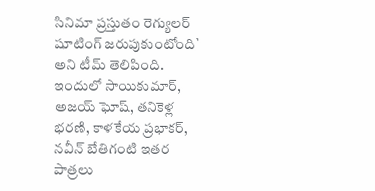సినిమా ప్రస్తుతం రెగ్యులర్ షూటింగ్ జరుపుకుంటోంది` అని టీమ్ తెలిపింది. ఇందులో సాయికుమార్, అజయ్ ఘోష్, తనికెళ్ల భరణి, కాళకేయ ప్రభాకర్, నవీన్ బేతిగంటి ఇతర పాత్రలు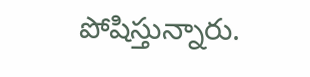పోషిస్తున్నారు.